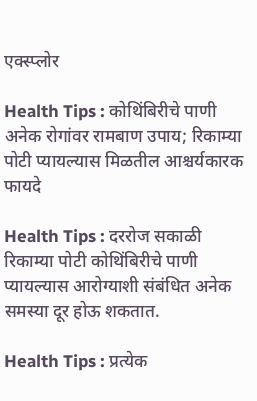एक्स्प्लोर

Health Tips : कोथिंबिरीचे पाणी अनेक रोगांवर रामबाण उपाय; रिकाम्या पोटी प्यायल्यास मिळतील आश्चर्यकारक फायदे

Health Tips : दररोज सकाळी रिकाम्या पोटी कोथिंबिरीचे पाणी प्यायल्यास आरोग्याशी संबंधित अनेक समस्या दूर होऊ शकतात.

Health Tips : प्रत्येक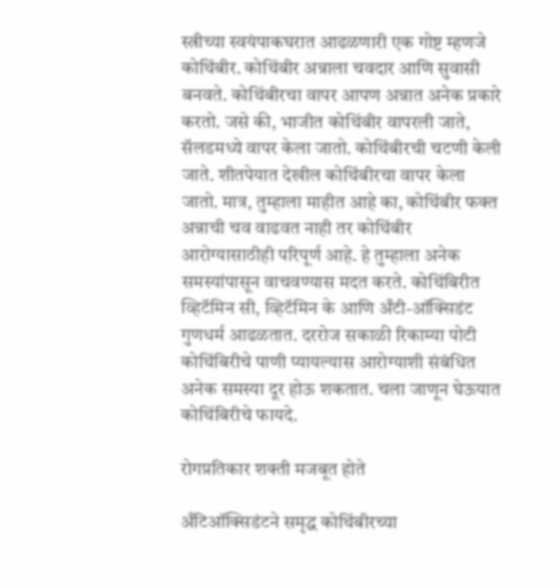स्त्रीच्या स्वयंपाकघरात आढळणारी एक गोष्ट म्हणजे कोथिंबीर. कोथिंबीर अन्नाला चवदार आणि सुवासी बनवते. कोथिंबीरचा वापर आपण अन्नात अनेक प्रकारे करतो. जसे की, भाजीत कोथिंबीर वापरली जाते, सॅलडमध्ये वापर केला जातो. कोथिंबीरची चटणी केली जाते. शीतपेयात देखील कोथिंबीरचा वापर केला जातो. मात्र, तुम्हाला माहीत आहे का, कोथिंबीर फक्त अन्नाची चव वाढवत नाही तर कोथिंबीर आरोग्यासाठीही परिपूर्ण आहे. हे तुम्हाला अनेक समस्यांपासून वाचवण्यास मदत करते. कोथिंबिरीत व्हिटॅमिन सी, व्हिटॅमिन के आणि अँटी-ऑक्सिडंट गुणधर्म आढळतात. दररोज सकाळी रिकाम्या पोटी कोथिंबिरीचे पाणी प्यायल्यास आरोग्याशी संबंधित अनेक समस्या दूर होऊ शकतात. चला जाणून घेऊयात कोथिंबिरीचे फायदे.

रोगप्रतिकार शक्ती मजबूत होते

अँटिऑक्सिडंटने समृद्ध कोथिंबीरच्या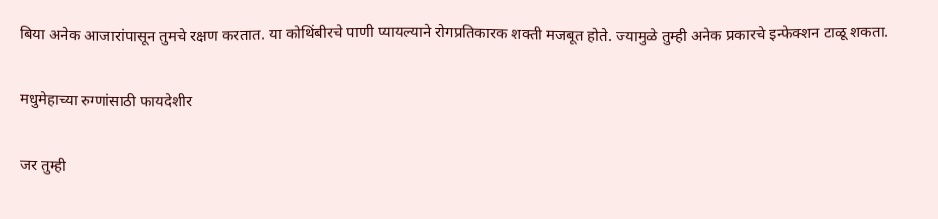बिया अनेक आजारांपासून तुमचे रक्षण करतात. या कोथिंबीरचे पाणी प्यायल्याने रोगप्रतिकारक शक्ती मजबूत होते. ज्यामुळे तुम्ही अनेक प्रकारचे इन्फेक्शन टाळू शकता.

मधुमेहाच्या रुग्णांसाठी फायदेशीर

जर तुम्ही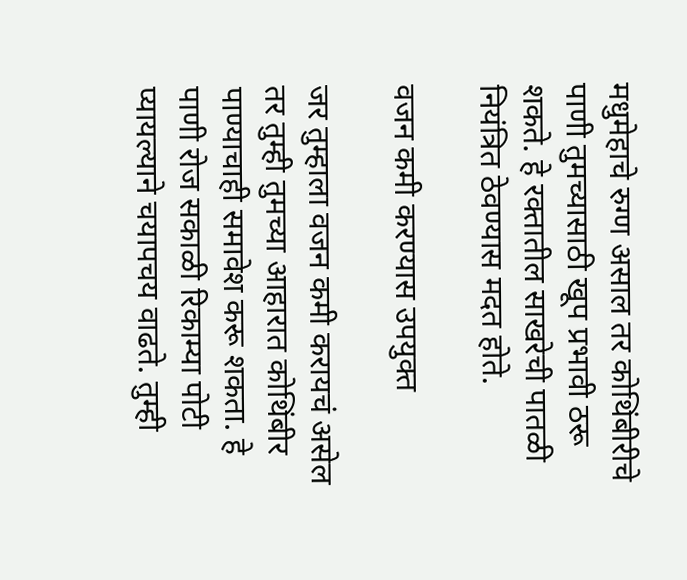मधुमेहाचे रुग्ण असाल तर कोथिंबीरीचे पाणी तुमच्यासाठी खूप प्रभावी ठरू शकते. हे रक्तातील साखरेची पातळी नियंत्रित ठेवण्यास मदत होते.

वजन कमी करण्यास उपयुक्त

जर तुम्हाला वजन कमी करायचं असेल तर तुम्ही तुमच्या आहारात कोथिंबीर पाण्याचाही समावेश करू शकता. हे पाणी रोज सकाळी रिकाम्या पोटी प्यायल्याने चयापचय वाढते. तुम्ही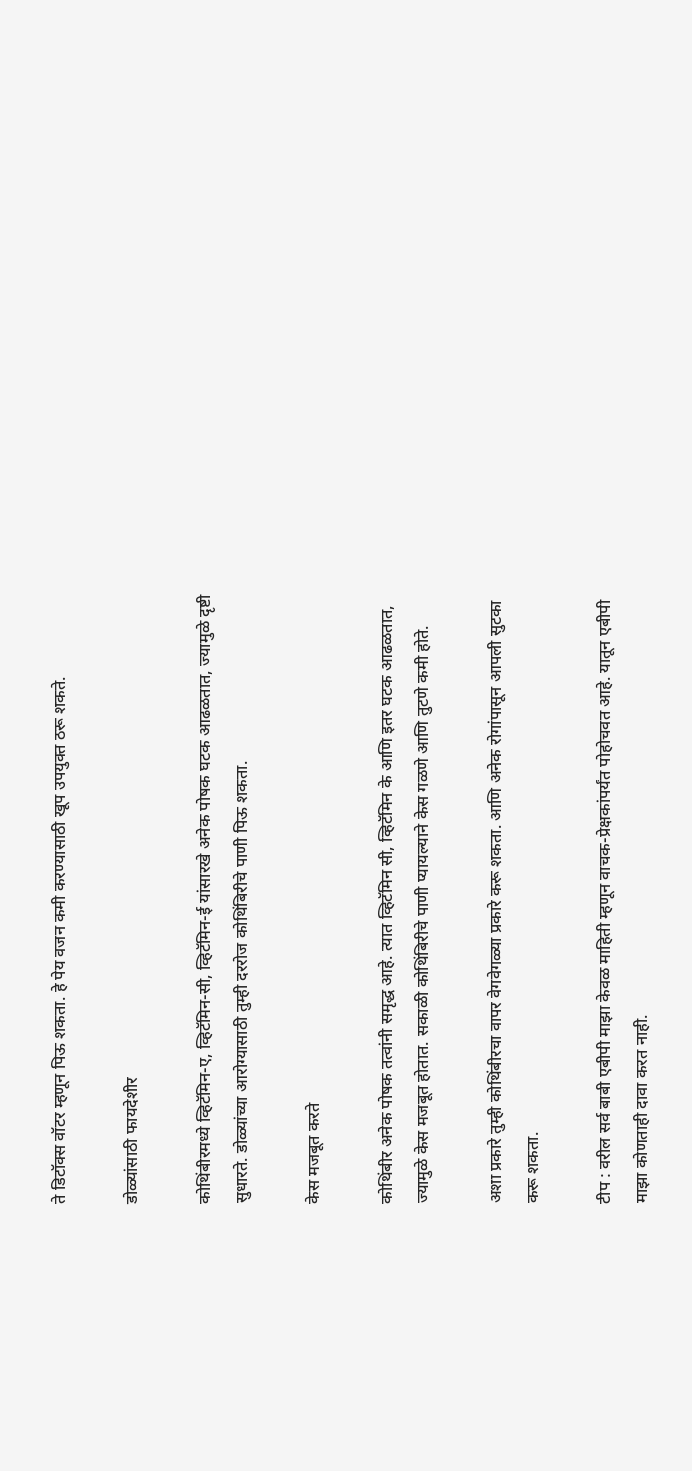ते डिटॉक्स वॉटर म्हणून पिऊ शकता. हे पेय वजन कमी करण्यासाठी खूप उपयुक्त ठरू शकते.

डोळ्यांसाठी फायदेशीर

कोथिंबीरमध्ये व्हिटॅमिन-ए, व्हिटॅमिन-सी, व्हिटॅमिन-ई यांसारखे अनेक पोषक घटक आढळतात, ज्यामुळे दृष्टी सुधारते. डोळ्यांच्या आरोग्यासाठी तुम्ही दररोज कोथिंबिरीचे पाणी पिऊ शकता.

केस मजबूत करते

कोथिंबीर अनेक पोषक तत्वांनी समृद्ध आहे. त्यात व्हिटॅमिन सी, व्हिटॅमिन के आणि इतर घटक आढळतात, ज्यामुळे केस मजबूत होतात. सकाळी कोथिंबिरीचे पाणी प्यायल्याने केस गळणे आणि तुटणे कमी होते.

अशा प्रकारे तुम्ही कोथिंबीरचा वापर वेगवेगळ्या प्रकारे करू शकता. आणि अनेक रोगांपासून आपली सुटका करू शकता.

टीप : वरील सर्व बाबी एबीपी माझा केवळ माहिती म्हणून वाचक-प्रेक्षकांपर्यंत पोहोचवत आहे. यातून एबीपी माझा कोणताही दावा करत नाही.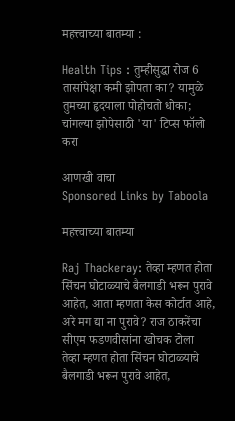महत्त्वाच्या बातम्या :

Health Tips : तुम्हीसुद्धा रोज 6 तासांपेक्षा कमी झोपता का? यामुळे तुमच्या हृदयाला पोहोचतो धोका; चांगल्या झोपेसाठी 'या' टिप्स फॉलो करा

आणखी वाचा
Sponsored Links by Taboola

महत्त्वाच्या बातम्या

Raj Thackeray: तेव्हा म्हणत होता सिंचन घोटाळ्याचे बैलगाडी भरून पुरावे आहेत, आता म्हणता केस कोर्टात आहे, अरे मग द्या ना पुरावे? राज ठाकरेंचा सीएम फडणवीसांना खोचक टोला
तेव्हा म्हणत होता सिंचन घोटाळ्याचे बैलगाडी भरून पुरावे आहेत,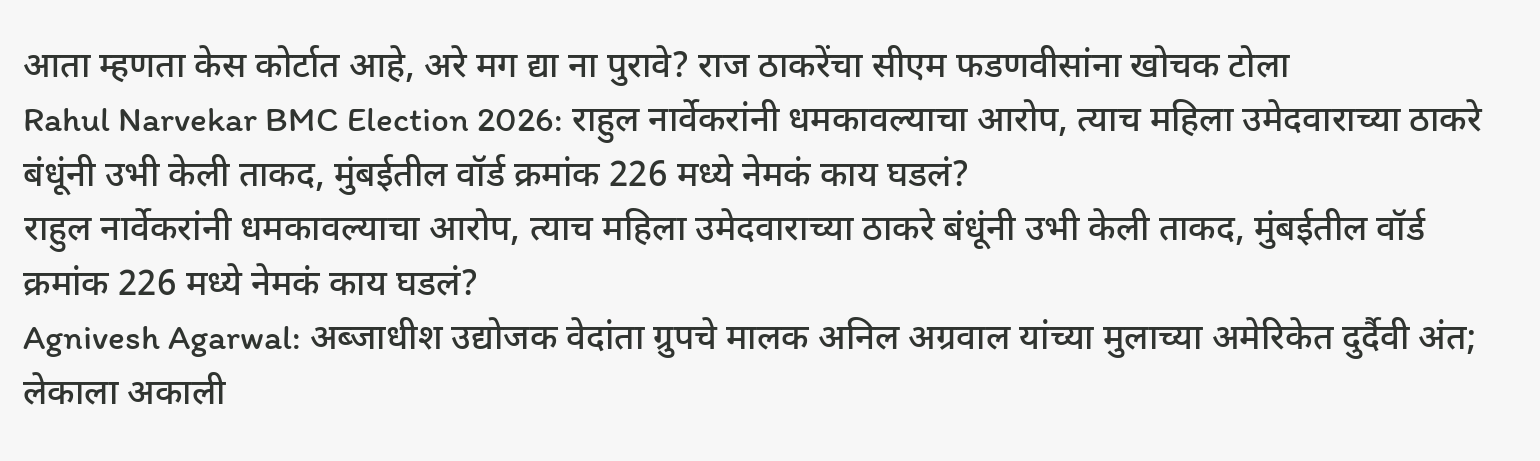आता म्हणता केस कोर्टात आहे, अरे मग द्या ना पुरावे? राज ठाकरेंचा सीएम फडणवीसांना खोचक टोला
Rahul Narvekar BMC Election 2026: राहुल नार्वेकरांनी धमकावल्याचा आरोप, त्याच महिला उमेदवाराच्या ठाकरे बंधूंनी उभी केली ताकद, मुंबईतील वॉर्ड क्रमांक 226 मध्ये नेमकं काय घडलं?
राहुल नार्वेकरांनी धमकावल्याचा आरोप, त्याच महिला उमेदवाराच्या ठाकरे बंधूंनी उभी केली ताकद, मुंबईतील वॉर्ड क्रमांक 226 मध्ये नेमकं काय घडलं?
Agnivesh Agarwal: अब्जाधीश उद्योजक वेदांता ग्रुपचे मालक अनिल अग्रवाल यांच्या मुलाच्या अमेरिकेत दुर्दैवी अंत; लेकाला अकाली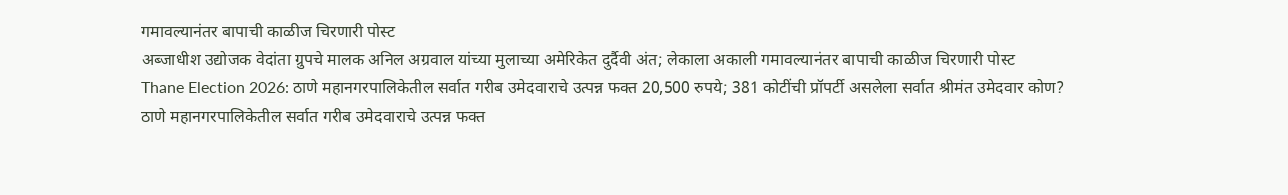गमावल्यानंतर बापाची काळीज चिरणारी पोस्ट
अब्जाधीश उद्योजक वेदांता ग्रुपचे मालक अनिल अग्रवाल यांच्या मुलाच्या अमेरिकेत दुर्दैवी अंत; लेकाला अकाली गमावल्यानंतर बापाची काळीज चिरणारी पोस्ट
Thane Election 2026: ठाणे महानगरपालिकेतील सर्वात गरीब उमेदवाराचे उत्पन्न फक्त 20,500 रुपये; 381 कोटींची प्रॉपर्टी असलेला सर्वात श्रीमंत उमेदवार कोण?
ठाणे महानगरपालिकेतील सर्वात गरीब उमेदवाराचे उत्पन्न फक्त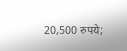20,500 रुपये;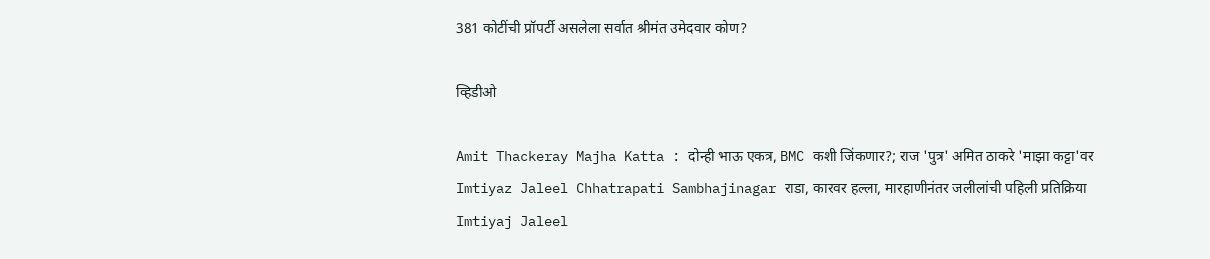381 कोटींची प्रॉपर्टी असलेला सर्वात श्रीमंत उमेदवार कोण?

व्हिडीओ

Amit Thackeray Majha Katta : दोन्ही भाऊ एकत्र, BMC कशी जिंकणार?; राज 'पुत्र' अमित ठाकरे 'माझा कट्टा'वर
Imtiyaz Jaleel Chhatrapati Sambhajinagar राडा, कारवर हल्ला, मारहाणीनंतर जलीलांची पहिली प्रतिक्रिया
Imtiyaj Jaleel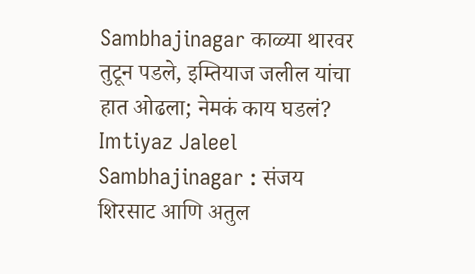Sambhajinagar काळ्या थारवर तुटून पडले, इम्तियाज जलील यांचा हात ओढला; नेमकं काय घडलं?
Imtiyaz Jaleel Sambhajinagar : संजय शिरसाट आणि अतुल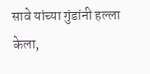सावे यांच्या गुंडांनी हल्ला केला,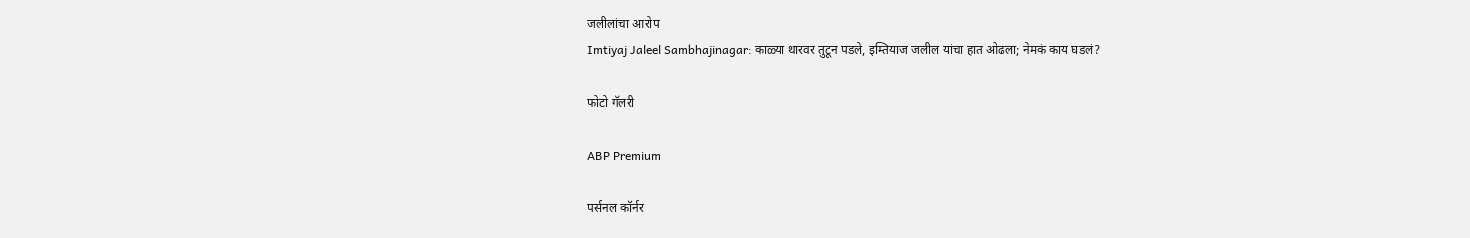जलीलांचा आरोप
Imtiyaj Jaleel Sambhajinagar: काळ्या थारवर तुटून पडले, इम्तियाज जलील यांचा हात ओढला; नेमकं काय घडलं?

फोटो गॅलरी

ABP Premium

पर्सनल कॉर्नर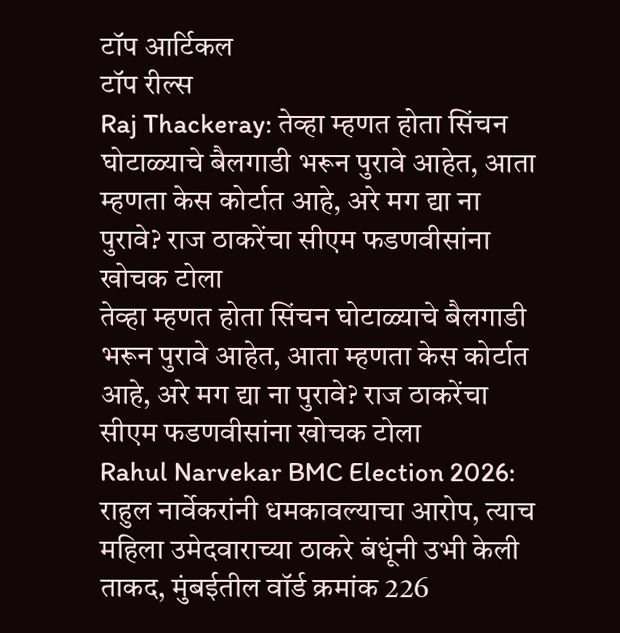टॉप आर्टिकल
टॉप रील्स
Raj Thackeray: तेव्हा म्हणत होता सिंचन घोटाळ्याचे बैलगाडी भरून पुरावे आहेत, आता म्हणता केस कोर्टात आहे, अरे मग द्या ना पुरावे? राज ठाकरेंचा सीएम फडणवीसांना खोचक टोला
तेव्हा म्हणत होता सिंचन घोटाळ्याचे बैलगाडी भरून पुरावे आहेत, आता म्हणता केस कोर्टात आहे, अरे मग द्या ना पुरावे? राज ठाकरेंचा सीएम फडणवीसांना खोचक टोला
Rahul Narvekar BMC Election 2026: राहुल नार्वेकरांनी धमकावल्याचा आरोप, त्याच महिला उमेदवाराच्या ठाकरे बंधूंनी उभी केली ताकद, मुंबईतील वॉर्ड क्रमांक 226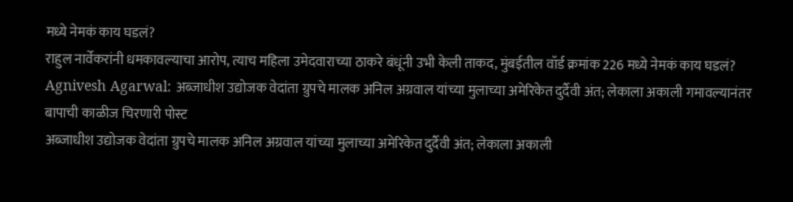मध्ये नेमकं काय घडलं?
राहुल नार्वेकरांनी धमकावल्याचा आरोप, त्याच महिला उमेदवाराच्या ठाकरे बंधूंनी उभी केली ताकद, मुंबईतील वॉर्ड क्रमांक 226 मध्ये नेमकं काय घडलं?
Agnivesh Agarwal: अब्जाधीश उद्योजक वेदांता ग्रुपचे मालक अनिल अग्रवाल यांच्या मुलाच्या अमेरिकेत दुर्दैवी अंत; लेकाला अकाली गमावल्यानंतर बापाची काळीज चिरणारी पोस्ट
अब्जाधीश उद्योजक वेदांता ग्रुपचे मालक अनिल अग्रवाल यांच्या मुलाच्या अमेरिकेत दुर्दैवी अंत; लेकाला अकाली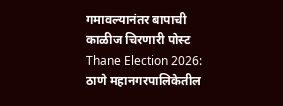गमावल्यानंतर बापाची काळीज चिरणारी पोस्ट
Thane Election 2026: ठाणे महानगरपालिकेतील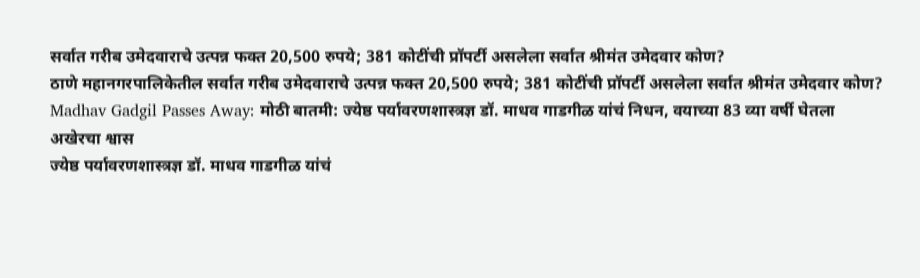सर्वात गरीब उमेदवाराचे उत्पन्न फक्त 20,500 रुपये; 381 कोटींची प्रॉपर्टी असलेला सर्वात श्रीमंत उमेदवार कोण?
ठाणे महानगरपालिकेतील सर्वात गरीब उमेदवाराचे उत्पन्न फक्त 20,500 रुपये; 381 कोटींची प्रॉपर्टी असलेला सर्वात श्रीमंत उमेदवार कोण?
Madhav Gadgil Passes Away: मोठी बातमी: ज्येष्ठ पर्यावरणशास्त्रज्ञ डॉ. माधव गाडगीळ यांचं निधन, वयाच्या 83 व्या वर्षी घेतला अखेरचा श्वास
ज्येष्ठ पर्यावरणशास्त्रज्ञ डॉ. माधव गाडगीळ यांचं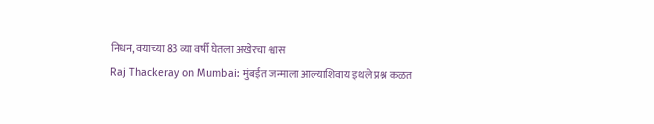निधन, वयाच्या 83 व्या वर्षी घेतला अखेरचा श्वास
Raj Thackeray on Mumbai: मुंबईत जन्माला आल्याशिवाय इथले प्रश्न कळत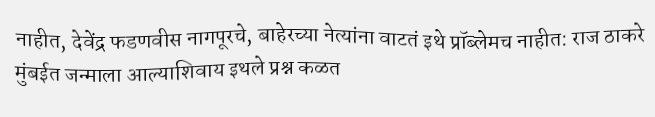नाहीत, देवेंद्र फडणवीस नागपूरचे, बाहेरच्या नेत्यांना वाटतं इथे प्रॉब्लेमच नाहीत: राज ठाकरे
मुंबईत जन्माला आल्याशिवाय इथले प्रश्न कळत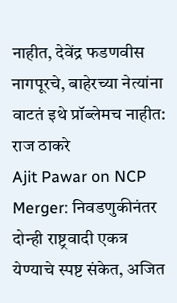नाहीत, देवेंद्र फडणवीस नागपूरचे, बाहेरच्या नेत्यांना वाटतं इथे प्रॉब्लेमच नाहीत: राज ठाकरे
Ajit Pawar on NCP Merger: निवडणुकीनंतर दोन्ही राष्ट्रवादी एकत्र येण्याचे स्पष्ट संकेत, अजित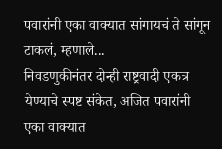पवारांनी एका वाक्यात सांगायचं ते सांगून टाकलं, म्हणाले...
निवडणुकीनंतर दोन्ही राष्ट्रवादी एकत्र येण्याचे स्पष्ट संकेत, अजित पवारांनी एका वाक्यात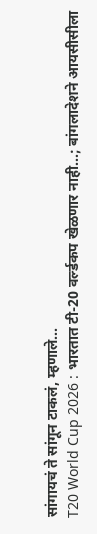सांगायचं ते सांगून टाकलं, म्हणाले...
T20 World Cup 2026 : भारतात टी-20 वर्ल्डकप खेळणार नाही...; बांगलादेशने आयसीसीला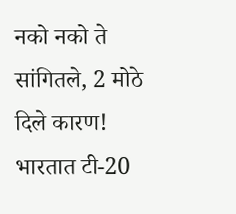नको नको ते सांगितले, 2 मोठे दिले कारण!
भारतात टी-20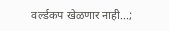वर्ल्डकप खेळणार नाही...;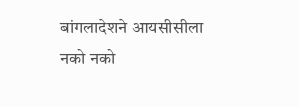बांगलादेशने आयसीसीला नको नको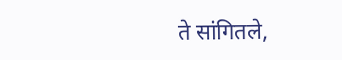ते सांगितले,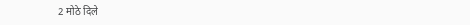2 मोठे दिले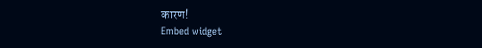कारण!
Embed widget